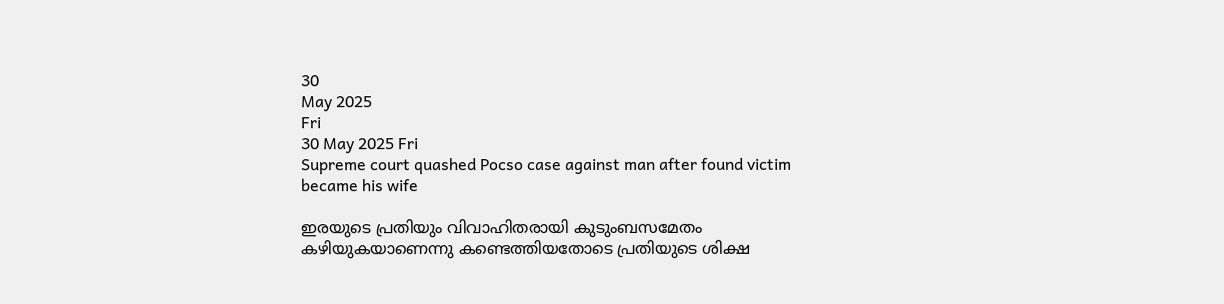30
May 2025
Fri
30 May 2025 Fri
Supreme court quashed Pocso case against man after found victim became his wife

ഇരയുടെ പ്രതിയും വിവാഹിതരായി കുടുംബസമേതം കഴിയുകയാണെന്നു കണ്ടെത്തിയതോടെ പ്രതിയുടെ ശിക്ഷ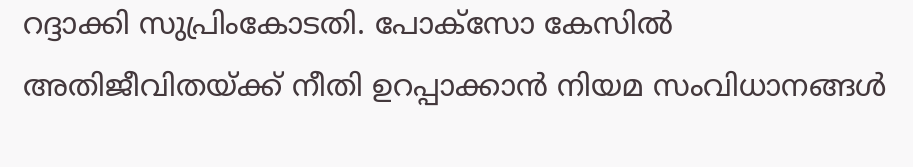റദ്ദാക്കി സുപ്രിംകോടതി. പോക്‌സോ കേസില്‍ അതിജീവിതയ്ക്ക് നീതി ഉറപ്പാക്കാന്‍ നിയമ സംവിധാനങ്ങള്‍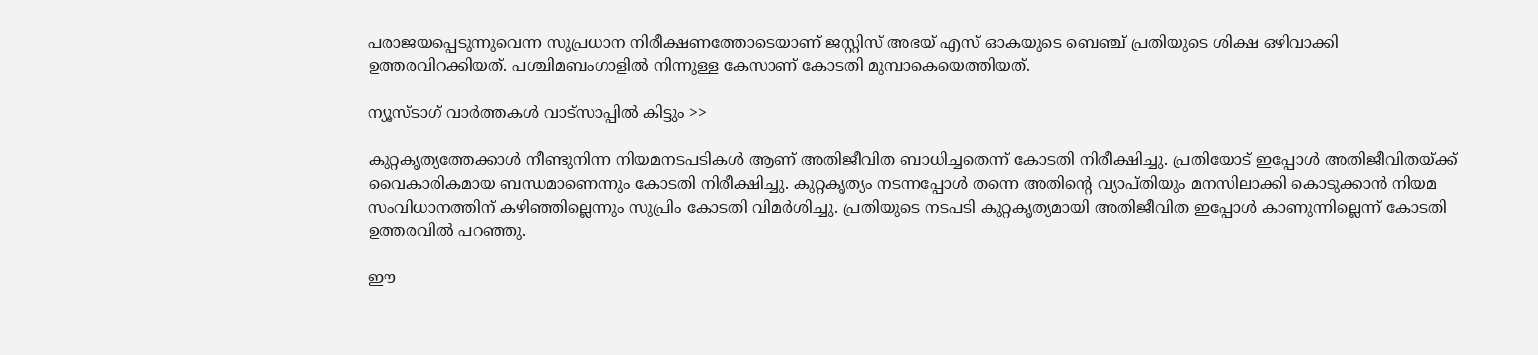പരാജയപ്പെടുന്നുവെന്ന സുപ്രധാന നിരീക്ഷണത്തോടെയാണ് ജസ്റ്റിസ് അഭയ് എസ് ഓകയുടെ ബെഞ്ച് പ്രതിയുടെ ശിക്ഷ ഒഴിവാക്കി ഉത്തരവിറക്കിയത്. പശ്ചിമബംഗാളില്‍ നിന്നുള്ള കേസാണ് കോടതി മുമ്പാകെയെത്തിയത്.

ന്യൂസ്ടാഗ് വാര്‍ത്തകള്‍ വാട്‌സാപ്പില്‍ കിട്ടും >>

കുറ്റകൃത്യത്തേക്കാള്‍ നീണ്ടുനിന്ന നിയമനടപടികള്‍ ആണ് അതിജീവിത ബാധിച്ചതെന്ന് കോടതി നിരീക്ഷിച്ചു. പ്രതിയോട് ഇപ്പോള്‍ അതിജീവിതയ്ക്ക് വൈകാരികമായ ബന്ധമാണെന്നും കോടതി നിരീക്ഷിച്ചു. കുറ്റകൃത്യം നടന്നപ്പോള്‍ തന്നെ അതിന്റെ വ്യാപ്തിയും മനസിലാക്കി കൊടുക്കാന്‍ നിയമ സംവിധാനത്തിന് കഴിഞ്ഞില്ലെന്നും സുപ്രിം കോടതി വിമര്‍ശിച്ചു. പ്രതിയുടെ നടപടി കുറ്റകൃത്യമായി അതിജീവിത ഇപ്പോള്‍ കാണുന്നില്ലെന്ന് കോടതി ഉത്തരവില്‍ പറഞ്ഞു.

ഈ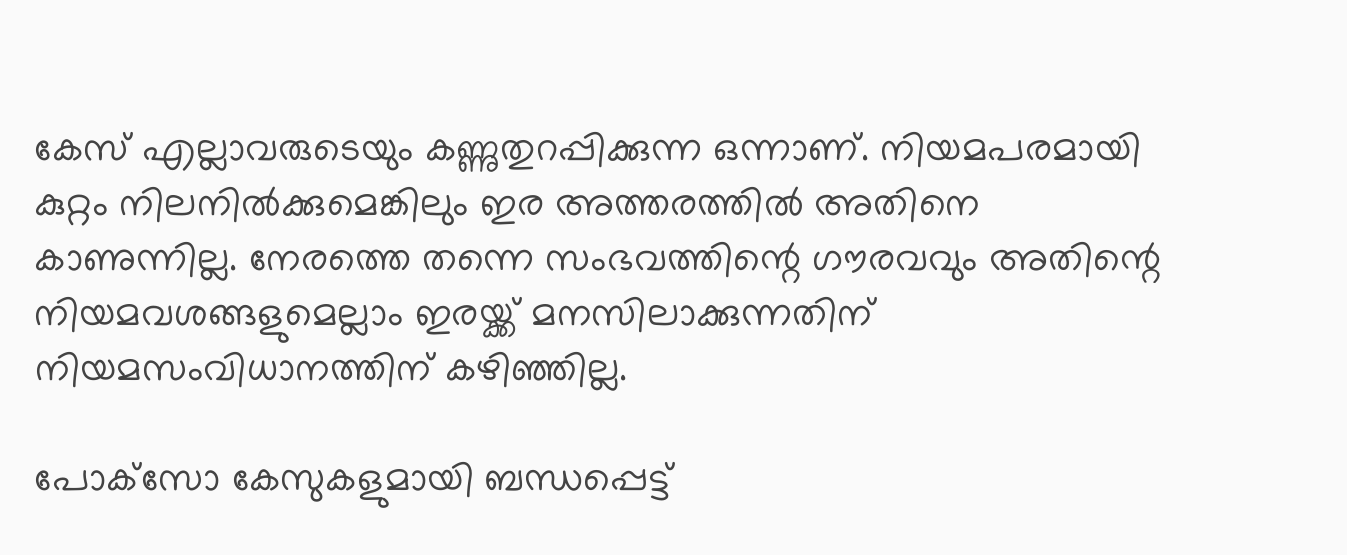കേസ് എല്ലാവരുടെയും കണ്ണുതുറപ്പിക്കുന്ന ഒന്നാണ്. നിയമപരമായി കുറ്റം നിലനില്‍ക്കുമെങ്കിലും ഇര അത്തരത്തില്‍ അതിനെ കാണുന്നില്ല. നേരത്തെ തന്നെ സംഭവത്തിന്റെ ഗൗരവവും അതിന്റെ നിയമവശങ്ങളുമെല്ലാം ഇരയ്ക്ക് മനസിലാക്കുന്നതിന് നിയമസംവിധാനത്തിന് കഴിഞ്ഞില്ല.

പോക്‌സോ കേസുകളുമായി ബന്ധപ്പെട്ട്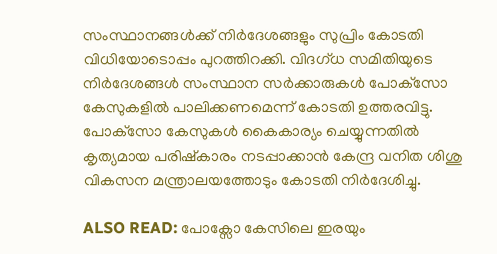സംസ്ഥാനങ്ങള്‍ക്ക് നിര്‍ദേശങ്ങളും സുപ്രിം കോടതി വിധിയോടൊപ്പം പുറത്തിറക്കി. വിദഗ്ധ സമിതിയുടെ നിര്‍ദേശങ്ങള്‍ സംസ്ഥാന സര്‍ക്കാരുകള്‍ പോക്‌സോ കേസുകളില്‍ പാലിക്കണമെന്ന് കോടതി ഉത്തരവിട്ടു. പോക്‌സോ കേസുകള്‍ കൈകാര്യം ചെയ്യുന്നതില്‍ കൃത്യമായ പരിഷ്‌കാരം നടപ്പാക്കാന്‍ കേന്ദ്ര വനിത ശിശു വികസന മന്ത്രാലയത്തോടും കോടതി നിര്‍ദേശിച്ചു.

ALSO READ: പോക്സോ കേസിലെ ഇരയും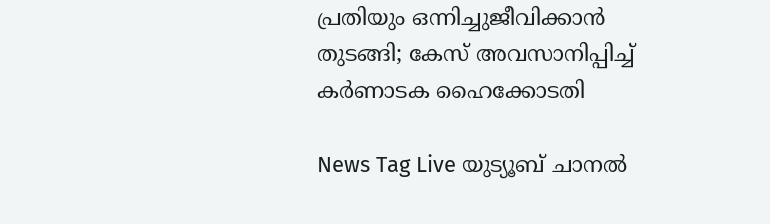പ്രതിയും ഒന്നിച്ചുജീവിക്കാൻ തുടങ്ങി; കേസ് അവസാനിപ്പിച്ച് കർണാടക ഹൈക്കോടതി

News Tag Live യുട്യൂബ് ചാനല്‍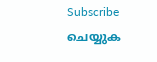Subscribe ചെയ്യുക